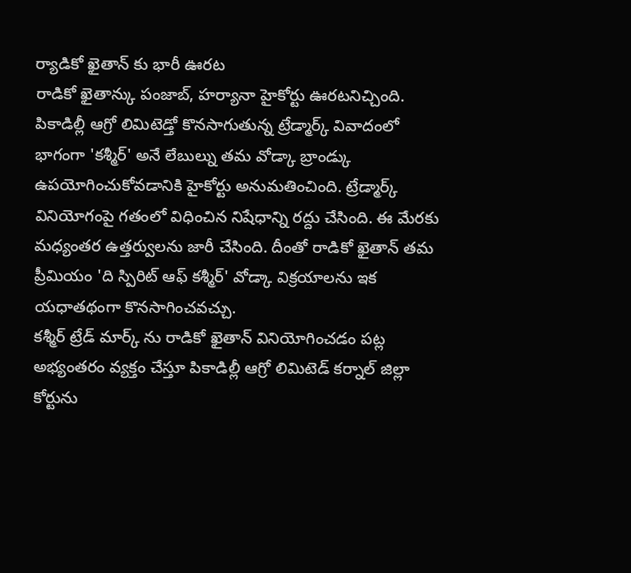ర్యాడికో ఖైతాన్ కు భారీ ఊరట
రాడికో ఖైతాన్కు పంజాబ్, హర్యానా హైకోర్టు ఊరటనిచ్చింది. పికాడిల్లీ ఆగ్రో లిమిటెడ్తో కొనసాగుతున్న ట్రేడ్మార్క్ వివాదంలో భాగంగా 'కశ్మీర్' అనే లేబుల్ను తమ వోడ్కా బ్రాండ్కు ఉపయోగించుకోవడానికి హైకోర్టు అనుమతించింది. ట్రేడ్మార్క్ వినియోగంపై గతంలో విధించిన నిషేధాన్ని రద్దు చేసింది. ఈ మేరకు మధ్యంతర ఉత్తర్వులను జారీ చేసింది. దీంతో రాడికో ఖైతాన్ తమ ప్రీమియం 'ది స్పిరిట్ ఆఫ్ కశ్మీర్' వోడ్కా విక్రయాలను ఇక యధాతథంగా కొనసాగించవచ్చు.
కశ్మీర్ ట్రేడ్ మార్క్ ను రాడికో ఖైతాన్ వినియోగించడం పట్ల అభ్యంతరం వ్యక్తం చేస్తూ పికాడిల్లీ ఆగ్రో లిమిటెడ్ కర్నాల్ జిల్లా కోర్టును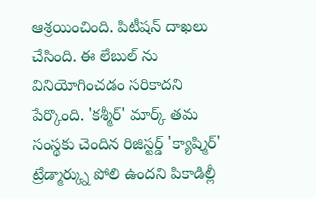ఆశ్రయించింది. పిటీషన్ దాఖలు చేసింది. ఈ లేబుల్ ను వినియోగించడం సరికాదని పేర్కొంది. 'కశ్మీర్' మార్క్ తమ సంస్థకు చెందిన రిజిస్టర్డ్ 'క్యాష్మిర్' ట్రేడ్మార్క్ను పోలి ఉందని పికాడిల్లీ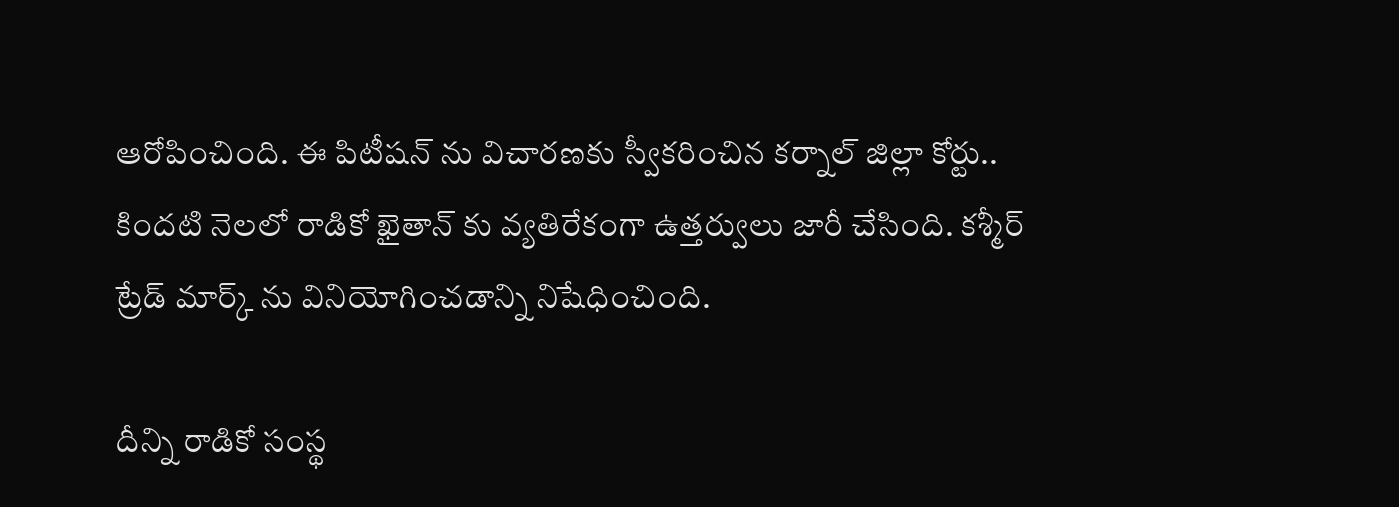ఆరోపించింది. ఈ పిటీషన్ ను విచారణకు స్వీకరించిన కర్నాల్ జిల్లా కోర్టు.. కిందటి నెలలో రాడికో ఖైతాన్ కు వ్యతిరేకంగా ఉత్తర్వులు జారీ చేసింది. కశ్మీర్ ట్రేడ్ మార్క్ ను వినియోగించడాన్ని నిషేధించింది.

దీన్ని రాడికో సంస్థ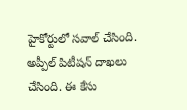హైకోర్టులో సవాల్ చేసింది. అప్పీల్ పిటీషన్ దాఖలు చేసింది. ఈ కేసు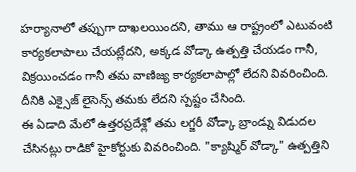హర్యానాలో తప్పుగా దాఖలయిందని, తాము ఆ రాష్ట్రంలో ఎటువంటి కార్యకలాపాలు చేయట్లేదని, అక్కడ వోడ్కా ఉత్పత్తి చేయడం గానీ, విక్రయించడం గానీ తమ వాణిజ్య కార్యకలాపాల్లో లేదని వివరించింది. దీనికి ఎక్సైజ్ లైసెన్స్ తమకు లేదని స్పష్టం చేసింది.
ఈ ఏడాది మేలో ఉత్తరప్రదేశ్లో తమ లగ్జరీ వోడ్కా బ్రాండ్ను విడుదల చేసినట్లు రాడికో హైకోర్టుకు వివరించింది. "క్యాష్మిర్ వోడ్కా" ఉత్పత్తిని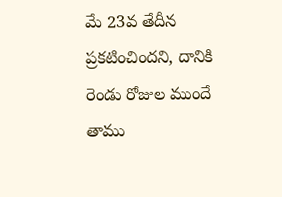మే 23వ తేదీన ప్రకటించిందని, దానికి రెండు రోజుల ముందే తాము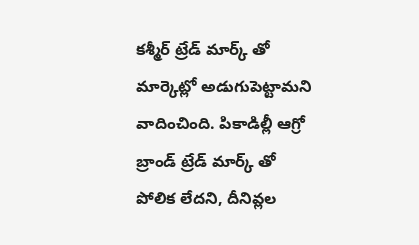కశ్మీర్ ట్రేడ్ మార్క్ తో మార్కెట్లో అడుగుపెట్టామని వాదించింది. పికాడిల్లీ ఆగ్రో బ్రాండ్ ట్రేడ్ మార్క్ తో పోలిక లేదని, దీనివ్లల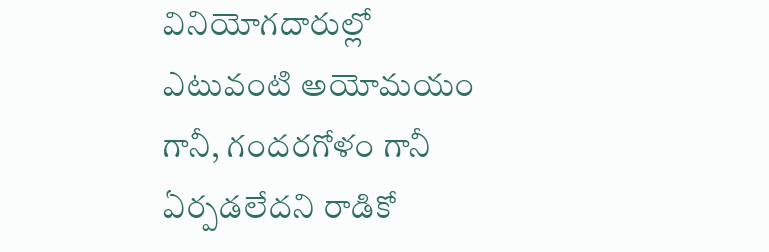వినియోగదారుల్లో ఎటువంటి అయోమయం గానీ, గందరగోళం గానీ ఏర్పడలేదని రాడికో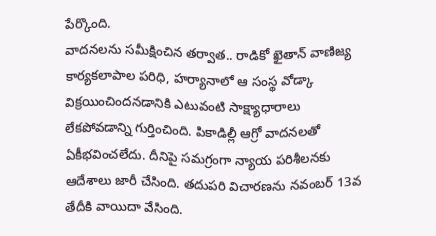పేర్కొంది.
వాదనలను సమీక్షించిన తర్వాత.. రాడికో ఖైతాన్ వాణిజ్య కార్యకలాపాల పరిధి, హర్యానాలో ఆ సంస్థ వోడ్కా విక్రయించిందనడానికి ఎటువంటి సాక్ష్యాధారాలు లేకపోవడాన్ని గుర్తించింది. పికాడిల్లీ ఆగ్రో వాదనలతో ఏకీభవించలేదు. దీనిపై సమగ్రంగా న్యాయ పరిశీలనకు ఆదేశాలు జారీ చేసింది. తదుపరి విచారణను నవంబర్ 13వ తేదీకి వాయిదా వేసింది.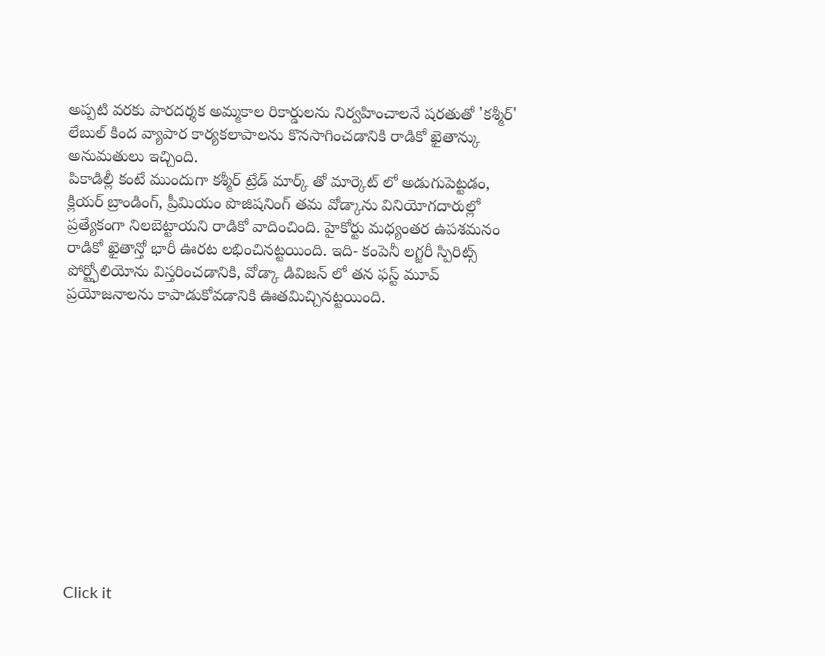అప్పటి వరకు పారదర్శక అమ్మకాల రికార్డులను నిర్వహించాలనే షరతుతో 'కశ్మీర్' లేబుల్ కింద వ్యాపార కార్యకలాపాలను కొనసాగించడానికి రాడికో ఖైతాన్కు అనుమతులు ఇచ్చింది.
పికాడిల్లీ కంటే ముందుగా కశ్మీర్ ట్రేడ్ మార్క్ తో మార్కెట్ లో అడుగుపెట్టడం, క్లియర్ బ్రాండింగ్, ప్రీమియం పొజిషనింగ్ తమ వోడ్కాను వినియోగదారుల్లో ప్రత్యేకంగా నిలబెట్టాయని రాడికో వాదించింది. హైకోర్టు మధ్యంతర ఉపశమనం రాడికో ఖైతాన్తో భారీ ఊరట లభించినట్టయింది. ఇది- కంపెనీ లగ్జరీ స్పిరిట్స్ పోర్ట్ఫోలియోను విస్తరించడానికి, వోడ్కా డివిజన్ లో తన ఫస్ట్ మూవ్ ప్రయోజనాలను కాపాడుకోవడానికి ఊతమిచ్చినట్టయింది.












Click it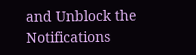and Unblock the Notifications